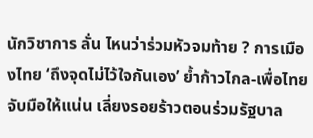นักวิชาการ ลั่น ไหนว่าร่วมหัวจมท้าย ? การเมืองไทย ‘ถึงจุดไม่ไว้ใจกันเอง’ ย้ำก้าวไกล-เพื่อไทย จับมือให้แน่น เลี่ยงรอยร้าวตอนร่วมรัฐบาล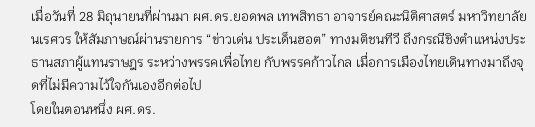เมื่อวันที่ 28 มิถุนายนที่ผ่านมา ผศ.ดร.ยอดพล เทพสิทธา อาจารย์คณะนิติศาสตร์ มหาวิทยาลัยนเรศวร ให้สัมภาษณ์ผ่านรายการ “ข่าวเด่น ประเด็นฮอต” ทางมติชนทีวี ถึงกรณีชิงตำแหน่งประธานสภาผู้แทนราษฎร ระหว่างพรรคเพื่อไทย กับพรรคก้าวไกล เมื่อการเมืองไทยเดินทางมาถึงจุดที่ไม่มีความไว้ใจกันเองอีกต่อไป
โดยในตอนหนึ่ง ผศ.ดร.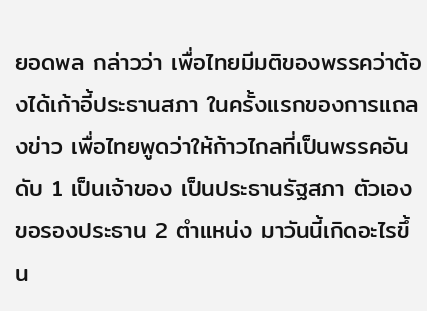ยอดพล กล่าวว่า เพื่อไทยมีมติของพรรคว่าต้องได้เก้าอี้ประธานสภา ในครั้งแรกของการแถลงข่าว เพื่อไทยพูดว่าให้ก้าวไกลที่เป็นพรรคอันดับ 1 เป็นเจ้าของ เป็นประธานรัฐสภา ตัวเองขอรองประธาน 2 ตำแหน่ง มาวันนี้เกิดอะไรขึ้น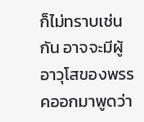ก็ไม่ทราบเช่นกัน อาจจะมีผู้อาวุโสของพรรคออกมาพูดว่า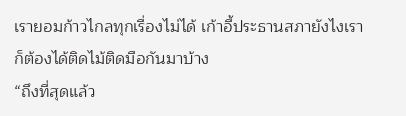เรายอมก้าวไกลทุกเรื่องไม่ได้ เก้าอี้ประธานสภายังไงเราก็ต้องได้ติดไม้ติดมือกันมาบ้าง
“ถึงที่สุดแล้ว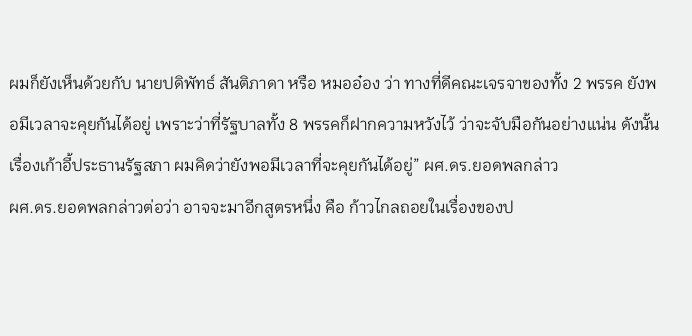ผมก็ยังเห็นด้วยกับ นายปดิพัทธ์ สันติภาดา หรือ หมออ๋อง ว่า ทางที่ดีคณะเจรจาของทั้ง 2 พรรค ยังพอมีเวลาจะคุยกันได้อยู่ เพราะว่าที่รัฐบาลทั้ง 8 พรรคก็ฝากความหวังไว้ ว่าจะจับมือกันอย่างแน่น ดังนั้นเรื่องเก้าอี้ประธานรัฐสภา ผมคิดว่ายังพอมีเวลาที่จะคุยกันได้อยู่” ผศ.ดร.ยอดพลกล่าว
ผศ.ดร.ยอดพลกล่าวต่อว่า อาจจะมาอีกสูตรหนึ่ง คือ ก้าวไกลถอยในเรื่องของป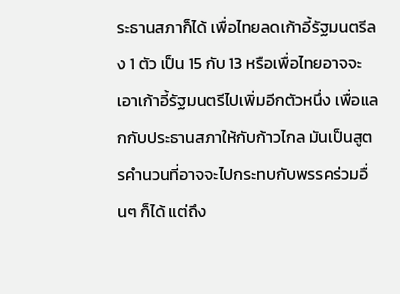ระธานสภาก็ได้ เพื่อไทยลดเก้าอี้รัฐมนตรีลง 1 ตัว เป็น 15 กับ 13 หรือเพื่อไทยอาจจะเอาเก้าอี้รัฐมนตรีไปเพิ่มอีกตัวหนึ่ง เพื่อแลกกับประธานสภาให้กับก้าวไกล มันเป็นสูตรคำนวนที่อาจจะไปกระทบกับพรรคร่วมอื่นๆ ก็ได้ แต่ถึง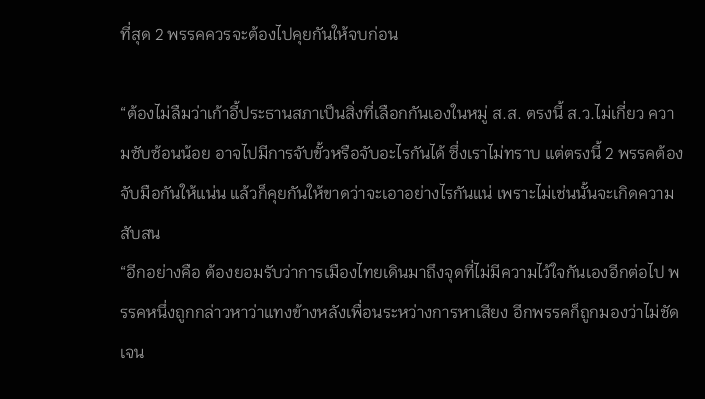ที่สุด 2 พรรคควรจะต้องไปคุยกันให้จบก่อน

“ต้องไม่ลืมว่าเก้าอี้ประธานสภาเป็นสิ่งที่เลือกกันเองในหมู่ ส.ส. ตรงนี้ ส.ว.ไม่เกี่ยว ความซับซ้อนน้อย อาจไปมีการจับขั้วหรือจับอะไรกันได้ ซึ่งเราไม่ทราบ แต่ตรงนี้ 2 พรรคต้องจับมือกันให้แน่น แล้วก็คุยกันให้ขาดว่าจะเอาอย่างไรกันแน่ เพราะไม่เช่นนั้นจะเกิดความสับสน
“อีกอย่างคือ ต้องยอมรับว่าการเมืองไทยเดินมาถึงจุดที่ไม่มีความไว้ใจกันเองอีกต่อไป พรรคหนึ่งถูกกล่าวหาว่าแทงข้างหลังเพื่อนระหว่างการหาเสียง อีกพรรคก็ถูกมองว่าไม่ชัดเจน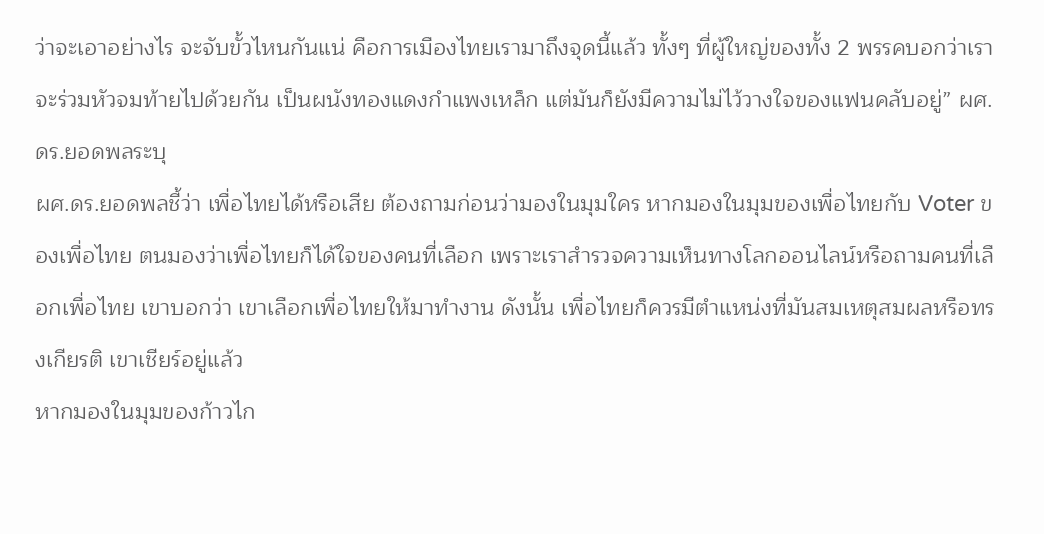ว่าจะเอาอย่างไร จะจับขั้วไหนกันแน่ คือการเมืองไทยเรามาถึงจุดนี้แล้ว ทั้งๆ ที่ผู้ใหญ่ของทั้ง 2 พรรคบอกว่าเราจะร่วมหัวจมท้ายไปด้วยกัน เป็นผนังทองแดงกำแพงเหล็ก แต่มันก็ยังมีความไม่ไว้วางใจของแฟนคลับอยู่” ผศ.ดร.ยอดพลระบุ
ผศ.ดร.ยอดพลชี้ว่า เพื่อไทยได้หรือเสีย ต้องถามก่อนว่ามองในมุมใคร หากมองในมุมของเพื่อไทยกับ Voter ของเพื่อไทย ตนมองว่าเพื่อไทยก็ได้ใจของคนที่เลือก เพราะเราสำรวจความเห็นทางโลกออนไลน์หรือถามคนที่เลือกเพื่อไทย เขาบอกว่า เขาเลือกเพื่อไทยให้มาทำงาน ดังนั้น เพื่อไทยก็ควรมีตำแหน่งที่มันสมเหตุสมผลหรือทรงเกียรติ เขาเชียร์อยู่แล้ว
หากมองในมุมของก้าวไก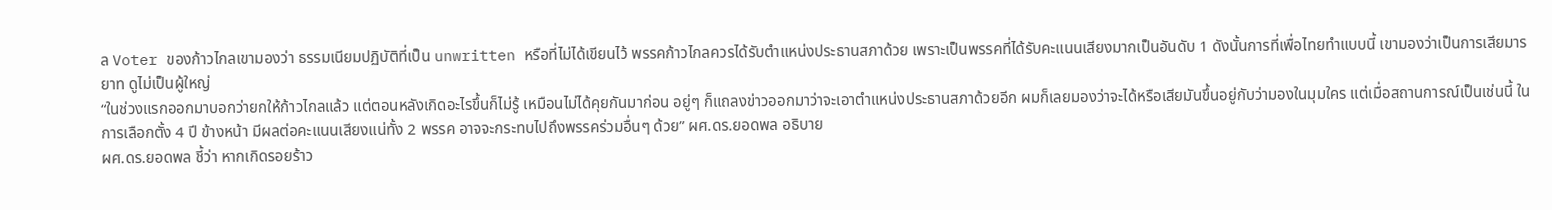ล Voter ของก้าวไกลเขามองว่า ธรรมเนียมปฏิบัติที่เป็น unwritten หรือที่ไม่ได้เขียนไว้ พรรคก้าวไกลควรได้รับตำแหน่งประธานสภาด้วย เพราะเป็นพรรคที่ได้รับคะแนนเสียงมากเป็นอันดับ 1 ดังนั้นการที่เพื่อไทยทำแบบนี้ เขามองว่าเป็นการเสียมารยาท ดูไม่เป็นผู้ใหญ่
“ในช่วงแรกออกมาบอกว่ายกให้ก้าวไกลแล้ว แต่ตอนหลังเกิดอะไรขึ้นก็ไม่รู้ เหมือนไม่ได้คุยกันมาก่อน อยู่ๆ ก็แถลงข่าวออกมาว่าจะเอาตำแหน่งประธานสภาด้วยอีก ผมก็เลยมองว่าจะได้หรือเสียมันขึ้นอยู่กับว่ามองในมุมใคร แต่เมื่อสถานการณ์เป็นเช่นนี้ ในการเลือกตั้ง 4 ปี ข้างหน้า มีผลต่อคะแนนเสียงแน่ทั้ง 2 พรรค อาจจะกระทบไปถึงพรรคร่วมอื่นๆ ด้วย” ผศ.ดร.ยอดพล อธิบาย
ผศ.ดร.ยอดพล ชี้ว่า หากเกิดรอยร้าว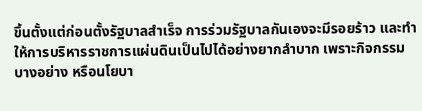ขึ้นตั้งแต่ก่อนตั้งรัฐบาลสำเร็จ การร่วมรัฐบาลกันเองจะมีรอยร้าว และทำให้การบริหารราชการแผ่นดินเป็นไปได้อย่างยากลำบาก เพราะกิจกรรมบางอย่าง หรือนโยบา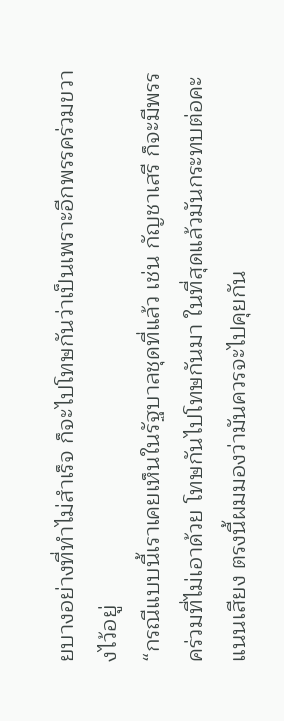ยบางอย่างที่ทำไม่สำเร็จ ก็จะไปโทษกันว่าเป็นเพราะอีกพรรคร่วมขวางไว้อยู่
“กรณีแบบนี้เราเคยเห็นในรัฐบาลชุดที่แล้ว เช่น กัญชาเสรี ก็จะมีพรรคร่วมที่ไม่เอาด้วย โทษกันไปโทษกันมา ในที่สุดแล้วมันกระทบต่อคะแนนเสียง ตรงนี้ผมมองว่ามันควรจะไปคุยกัน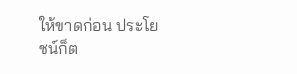ให้ขาดก่อน ประโยชน์ก็ต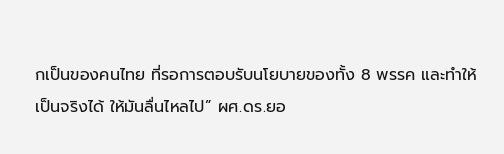กเป็นของคนไทย ที่รอการตอบรับนโยบายของทั้ง 8 พรรค และทำให้เป็นจริงได้ ให้มันลื่นไหลไป” ผศ.ดร.ยอ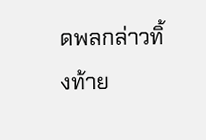ดพลกล่าวทิ้งท้าย